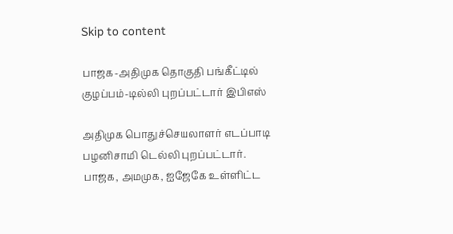Skip to content

பாஜக-அதிமுக தொகுதி பங்கீட்டில் குழப்பம்-டில்லி புறப்பட்டார் இபிஎஸ்

அதிமுக பொதுச்செயலாளர் எடப்பாடி பழனிசாமி டெல்லி புறப்பட்டார். பாஜக, அமமுக, ஐஜேகே உள்ளிட்ட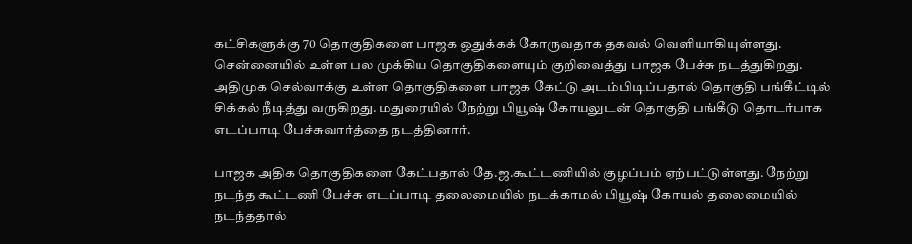கட்சிகளுக்கு 70 தொகுதிகளை பாஜக ஒதுக்கக் கோருவதாக தகவல் வெளியாகியுள்ளது. சென்னையில் உள்ள பல முக்கிய தொகுதிகளையும் குறிவைத்து பாஜக பேச்சு நடத்துகிறது. அதிமுக செல்வாக்கு உள்ள தொகுதிகளை பாஜக கேட்டு அடம்பிடிப்பதால் தொகுதி பங்கீட்டில் சிக்கல் நீடித்து வருகிறது. மதுரையில் நேற்று பியூஷ் கோயலுடன் தொகுதி பங்கீடு தொடர்பாக எடப்பாடி பேச்சுவார்த்தை நடத்தினார்.

பாஜக அதிக தொகுதிகளை கேட்பதால் தே.ஜ.கூட்டணியில் குழப்பம் ஏற்பட்டுள்ளது. நேற்று நடந்த கூட்டணி பேச்சு எடப்பாடி தலைமையில் நடக்காமல் பியூஷ் கோயல் தலைமையில் நடந்ததால்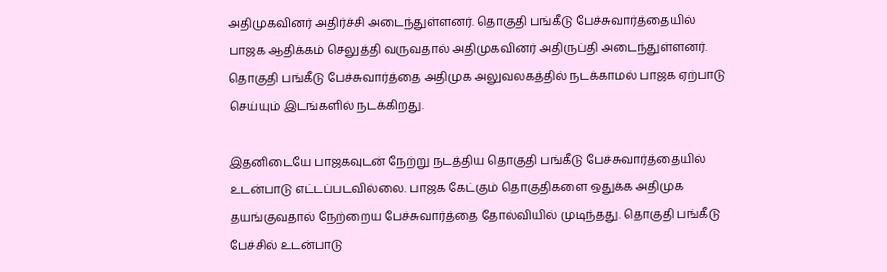அதிமுகவினர் அதிர்ச்சி அடைந்துள்ளனர். தொகுதி பங்கீடு பேச்சுவார்த்தையில் பாஜக ஆதிக்கம் செலுத்தி வருவதால் அதிமுகவினர் அதிருப்தி அடைந்துள்ளனர். தொகுதி பங்கீடு பேச்சுவார்த்தை அதிமுக அலுவலகத்தில் நடக்காமல் பாஜக ஏற்பாடு செய்யும் இடங்களில் நடக்கிறது.

இதனிடையே பாஜகவுடன் நேற்று நடத்திய தொகுதி பங்கீடு பேச்சுவார்த்தையில் உடன்பாடு எட்டப்படவில்லை. பாஜக கேட்கும் தொகுதிகளை ஒதுக்க அதிமுக தயங்குவதால் நேற்றைய பேச்சுவார்த்தை தோல்வியில் முடிந்தது. தொகுதி பங்கீடு பேச்சில் உடன்பாடு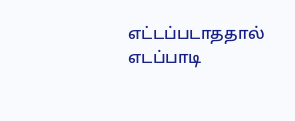எட்டப்படாததால் எடப்பாடி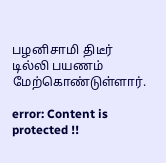பழனிசாமி திடீர் டில்லி பயணம் மேற்கொண்டுள்ளார்.

error: Content is protected !!